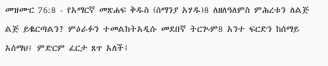መዝሙር 76:8 - የአማርኛ መጽሐፍ ቅዱስ (ሰማንያ አሃዱ)8 ለዘለዓለምስ ምሕረቱን ለልጅ ልጅ ይቈርጣልን? ምዕራፉን ተመልከትአዲሱ መደበኛ ትርጒም8 አንተ ፍርድን ከሰማይ አሰማህ፤ ምድርም ፈርታ ጸጥ አለች፤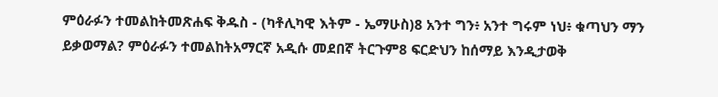ምዕራፉን ተመልከትመጽሐፍ ቅዱስ - (ካቶሊካዊ እትም - ኤማሁስ)8 አንተ ግን፥ አንተ ግሩም ነህ፥ ቁጣህን ማን ይቃወማል? ምዕራፉን ተመልከትአማርኛ አዲሱ መደበኛ ትርጉም8 ፍርድህን ከሰማይ እንዲታወቅ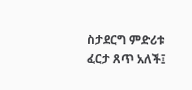ስታደርግ ምድሪቱ ፈርታ ጸጥ አለች፤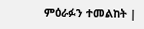ምዕራፉን ተመልከት |